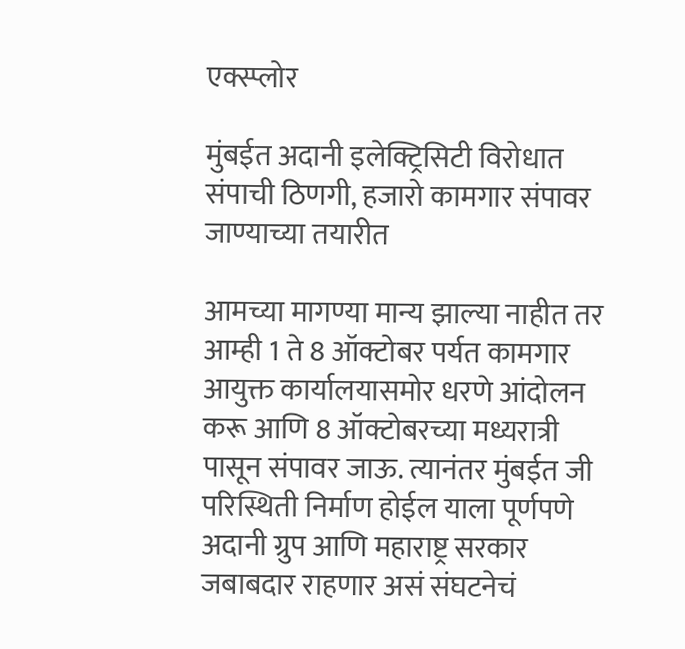एक्स्प्लोर

मुंबईत अदानी इलेक्ट्रिसिटी विरोधात संपाची ठिणगी, हजारो कामगार संपावर जाण्याच्या तयारीत

आमच्या मागण्या मान्य झाल्या नाहीत तर आम्ही 1 ते 8 ऑक्टोबर पर्यत कामगार आयुक्त कार्यालयासमोर धरणे आंदोलन करू आणि 8 ऑक्टोबरच्या मध्यरात्री पासून संपावर जाऊ. त्यानंतर मुंबईत जी परिस्थिती निर्माण होईल याला पूर्णपणे अदानी ग्रुप आणि महाराष्ट्र सरकार जबाबदार राहणार असं संघटनेचं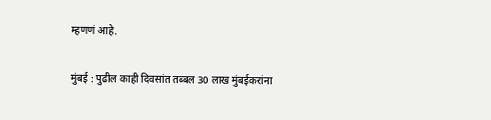म्हणणं आहे.

मुंबई : पुढील काही दिवसांत तब्बल 30 लाख मुंबईकरांना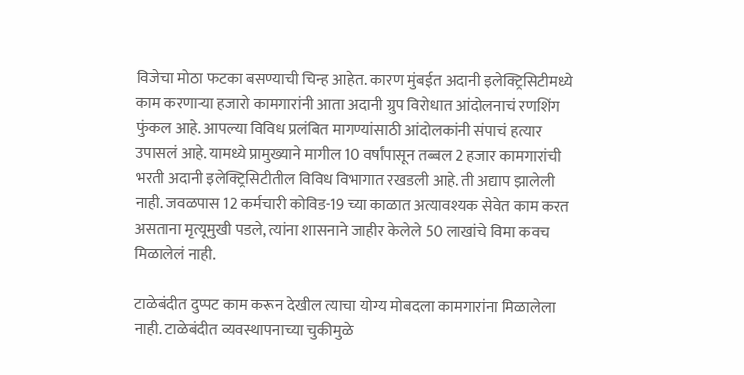विजेचा मोठा फटका बसण्याची चिन्ह आहेत. कारण मुंबईत अदानी इलेक्ट्रिसिटीमध्ये काम करणाऱ्या हजारो कामगारांनी आता अदानी ग्रुप विरोधात आंदोलनाचं रणशिंग फुंकल आहे. आपल्या विविध प्रलंबित मागण्यांसाठी आंदोलकांनी संपाचं हत्यार उपासलं आहे. यामध्ये प्रामुख्याने मागील 10 वर्षांपासून तब्बल 2 हजार कामगारांची भरती अदानी इलेक्ट्रिसिटीतील विविध विभागात रखडली आहे. ती अद्याप झालेली नाही. जवळपास 12 कर्मचारी कोविड-19 च्या काळात अत्यावश्यक सेवेत काम करत असताना मृत्यूमुखी पडले, त्यांना शासनाने जाहीर केलेले 50 लाखांचे विमा कवच मिळालेलं नाही.

टाळेबंदीत दुप्पट काम करून देखील त्याचा योग्य मोबदला कामगारांना मिळालेला नाही. टाळेबंदीत व्यवस्थापनाच्या चुकीमुळे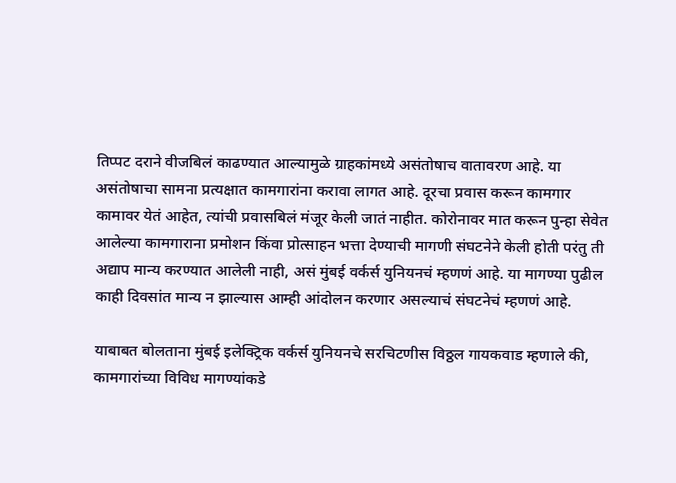तिप्पट दराने वीजबिलं काढण्यात आल्यामुळे ग्राहकांमध्ये असंतोषाच वातावरण आहे. या असंतोषाचा सामना प्रत्यक्षात कामगारांना करावा लागत आहे. दूरचा प्रवास करून कामगार कामावर येतं आहेत, त्यांची प्रवासबिलं मंजूर केली जातं नाहीत. कोरोनावर मात करून पुन्हा सेवेत आलेल्या कामगाराना प्रमोशन किंवा प्रोत्साहन भत्ता देण्याची मागणी संघटनेने केली होती परंतु ती अद्याप मान्य करण्यात आलेली नाही, असं मुंबई वर्कर्स युनियनचं म्हणणं आहे. या मागण्या पुढील काही दिवसांत मान्य न झाल्यास आम्ही आंदोलन करणार असल्याचं संघटनेचं म्हणणं आहे.

याबाबत बोलताना मुंबई इलेक्ट्रिक वर्कर्स युनियनचे सरचिटणीस विठ्ठल गायकवाड म्हणाले की, कामगारांच्या विविध मागण्यांकडे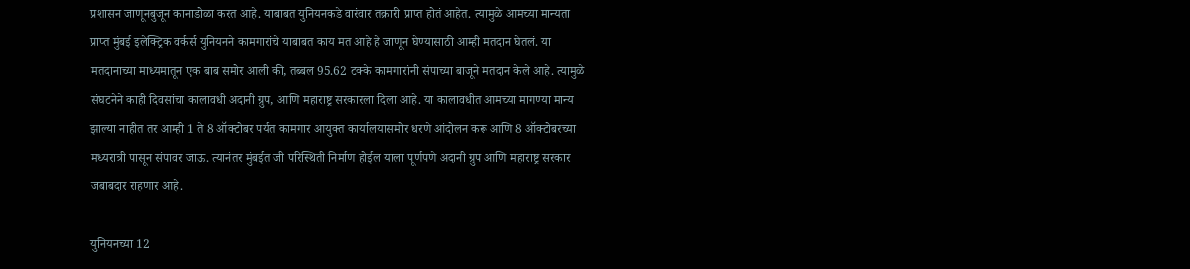प्रशासन जाणूनबुजून कानाडोळा करत आहे. याबाबत युनियनकडे वारंवार तक्रारी प्राप्त होतं आहेत. त्यामुळे आमच्या मान्यता प्राप्त मुंबई इलेक्ट्रिक वर्कर्स युनियनने कामगारांचे याबाबत काय मत आहे हे जाणून घेण्यासाठी आम्ही मतदान घेतलं. या मतदानाच्या माध्यमातून एक बाब समोर आली की, तब्बल 95.62 टक्के कामगारांनी संपाच्या बाजूने मतदान केले आहे. त्यामुळे संघटनेने काही दिवसांचा कालावधी अदानी ग्रुप, आणि महाराष्ट्र सरकारला दिला आहे. या कालावधीत आमच्या मागण्या मान्य झाल्या नाहीत तर आम्ही 1 ते 8 ऑक्टोबर पर्यत कामगार आयुक्त कार्यालयासमोर धरणे आंदोलन करू आणि 8 ऑक्टोबरच्या मध्यरात्री पासून संपावर जाऊ. त्यानंतर मुंबईत जी परिस्थिती निर्माण होईल याला पूर्णपणे अदानी ग्रुप आणि महाराष्ट्र सरकार जबाबदार राहणार आहे.

युनियनच्या 12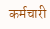कर्मचारी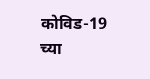कोविड-19 च्या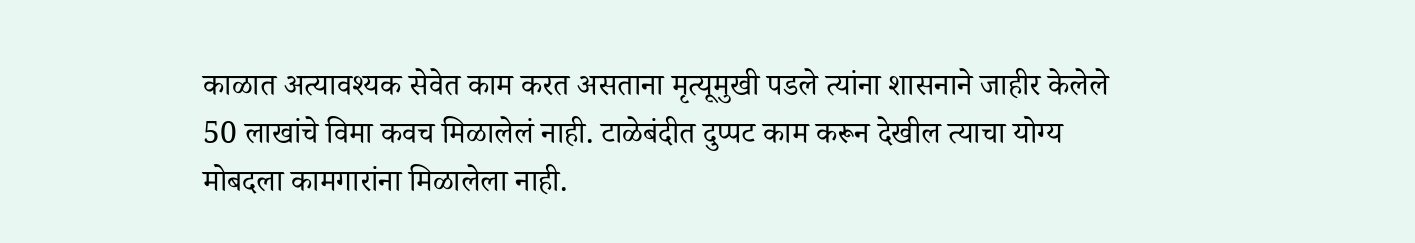काळात अत्यावश्यक सेवेत काम करत असताना मृत्यूमुखी पडले त्यांना शासनाने जाहीर केलेले 50 लाखांचे विमा कवच मिळालेलं नाही. टाळेबंदीत दुप्पट काम करून देखील त्याचा योग्य मोबदला कामगारांना मिळालेला नाही.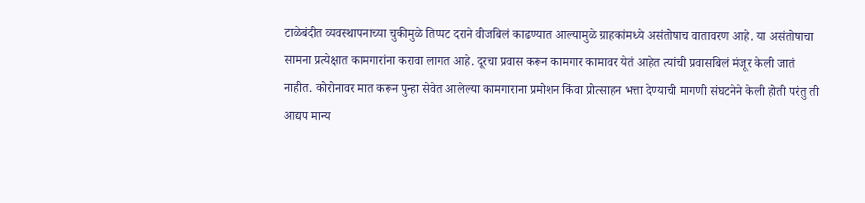टाळेबंदीत व्यवस्थापनाच्या चुकीमुळे तिप्पट दराने वीजबिलं काढण्यात आल्यामुळे ग्राहकांमध्ये असंतोषाच वातावरण आहे. या असंतोषाचा सामना प्रत्येक्षात कामगारांना करावा लागत आहे. दूरचा प्रवास करून कामगार कामावर येतं आहेत त्यांची प्रवासबिलं मंजूर केली जातं नाहीत. कोरोनावर मात करून पुन्हा सेवेत आलेल्या कामगाराना प्रमोशन किंवा प्रोत्साहन भत्ता देण्याची मागणी संघटनेने केली होती परंतु ती आद्यप मान्य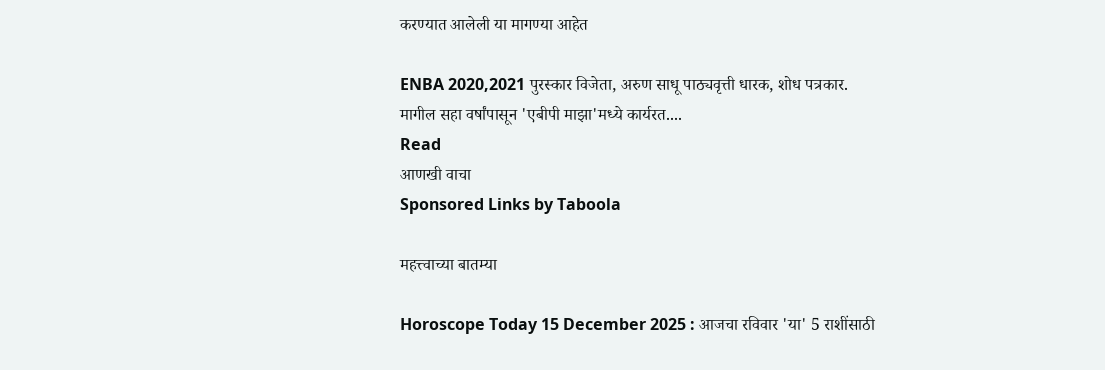करण्यात आलेली या मागण्या आहेत

ENBA 2020,2021 पुरस्कार विजेता, अरुण साधू पाठ्यवृत्ती धारक, शोध पत्रकार.  मागील सहा वर्षांपासून 'एबीपी माझा'मध्ये कार्यरत....
Read
आणखी वाचा
Sponsored Links by Taboola

महत्त्वाच्या बातम्या

Horoscope Today 15 December 2025 : आजचा रविवार 'या' 5 राशींसाठी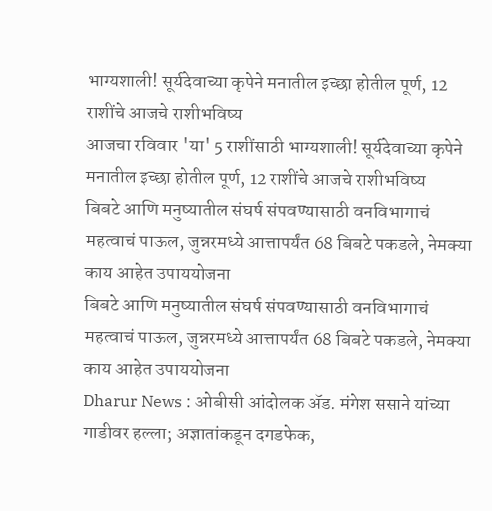भाग्यशाली! सूर्यदेवाच्या कृपेने मनातील इच्छा होतील पूर्ण, 12 राशींचे आजचे राशीभविष्य
आजचा रविवार 'या' 5 राशींसाठी भाग्यशाली! सूर्यदेवाच्या कृपेने मनातील इच्छा होतील पूर्ण, 12 राशींचे आजचे राशीभविष्य
बिबटे आणि मनुष्यातील संघर्ष संपवण्यासाठी वनविभागाचं महत्वाचं पाऊल, जुन्नरमध्ये आत्तापर्यंत 68 बिबटे पकडले, नेमक्या काय आहेत उपाययोजना
बिबटे आणि मनुष्यातील संघर्ष संपवण्यासाठी वनविभागाचं महत्वाचं पाऊल, जुन्नरमध्ये आत्तापर्यंत 68 बिबटे पकडले, नेमक्या काय आहेत उपाययोजना
Dharur News : ओबीसी आंदोलक ॲड. मंगेश ससाने यांच्या गाडीवर हल्ला; अज्ञातांकडून दगडफेक,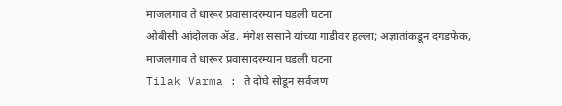माजलगाव ते धारूर प्रवासादरम्यान घडली घटना
ओबीसी आंदोलक ॲड. मंगेश ससाने यांच्या गाडीवर हल्ला; अज्ञातांकडून दगडफेक, माजलगाव ते धारूर प्रवासादरम्यान घडली घटना
Tilak Varma : ते दोघे सोडून सर्वजण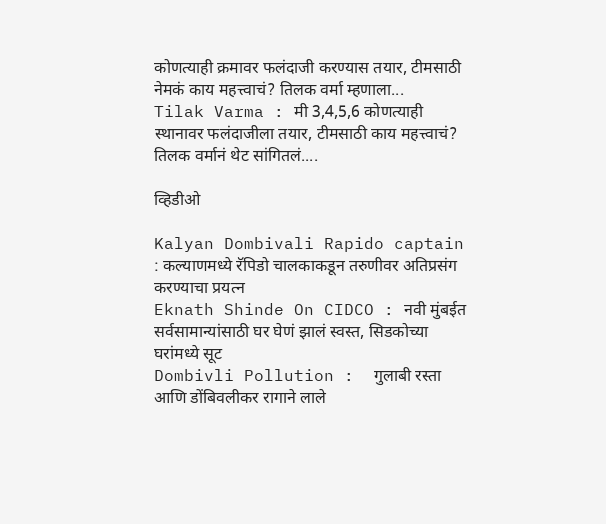कोणत्याही क्रमावर फलंदाजी करण्यास तयार, टीमसाठी नेमकं काय महत्त्वाचं? तिलक वर्मा म्हणाला...
Tilak Varma : मी 3,4,5,6 कोणत्याही स्थानावर फलंदाजीला तयार, टीमसाठी काय महत्त्वाचं? तिलक वर्मानं थेट सांगितलं....

व्हिडीओ

Kalyan Dombivali Rapido captain : कल्याणमध्ये रॅपिडो चालकाकडून तरुणीवर अतिप्रसंग करण्याचा प्रयत्न
Eknath Shinde On CIDCO : नवी मुंबईत सर्वसामान्यांसाठी घर घेणं झालं स्वस्त, सिडकोच्या घरांमध्ये सूट
Dombivli Pollution :  गुलाबी रस्ता आणि डोंबिवलीकर रागाने लाले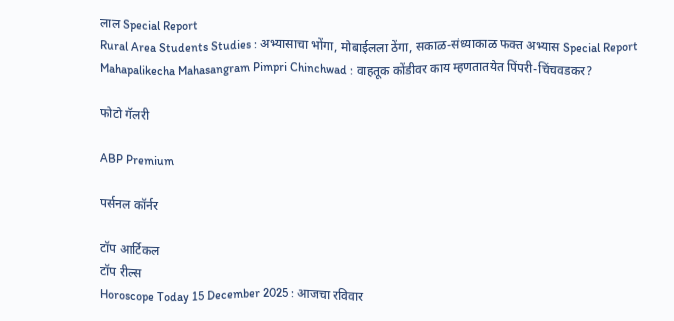लाल Special Report
Rural Area Students Studies : अभ्यासाचा भोंगा, मोबाईलला ठेंगा, सकाळ-संध्याकाळ फक्त अभ्यास Special Report
Mahapalikecha Mahasangram Pimpri Chinchwad : वाहतूक कोंडीवर काय म्हणतातयेत पिंपरी-चिंचवडकर?

फोटो गॅलरी

ABP Premium

पर्सनल कॉर्नर

टॉप आर्टिकल
टॉप रील्स
Horoscope Today 15 December 2025 : आजचा रविवार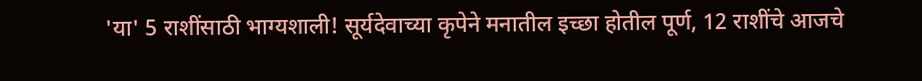'या' 5 राशींसाठी भाग्यशाली! सूर्यदेवाच्या कृपेने मनातील इच्छा होतील पूर्ण, 12 राशींचे आजचे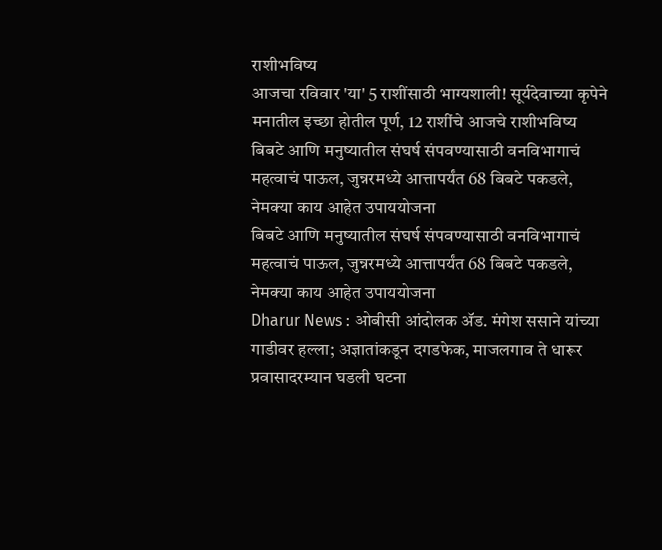राशीभविष्य
आजचा रविवार 'या' 5 राशींसाठी भाग्यशाली! सूर्यदेवाच्या कृपेने मनातील इच्छा होतील पूर्ण, 12 राशींचे आजचे राशीभविष्य
बिबटे आणि मनुष्यातील संघर्ष संपवण्यासाठी वनविभागाचं महत्वाचं पाऊल, जुन्नरमध्ये आत्तापर्यंत 68 बिबटे पकडले, नेमक्या काय आहेत उपाययोजना
बिबटे आणि मनुष्यातील संघर्ष संपवण्यासाठी वनविभागाचं महत्वाचं पाऊल, जुन्नरमध्ये आत्तापर्यंत 68 बिबटे पकडले, नेमक्या काय आहेत उपाययोजना
Dharur News : ओबीसी आंदोलक ॲड. मंगेश ससाने यांच्या गाडीवर हल्ला; अज्ञातांकडून दगडफेक, माजलगाव ते धारूर प्रवासादरम्यान घडली घटना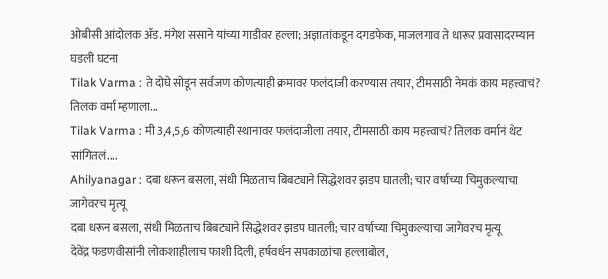ओबीसी आंदोलक ॲड. मंगेश ससाने यांच्या गाडीवर हल्ला; अज्ञातांकडून दगडफेक, माजलगाव ते धारूर प्रवासादरम्यान घडली घटना
Tilak Varma : ते दोघे सोडून सर्वजण कोणत्याही क्रमावर फलंदाजी करण्यास तयार, टीमसाठी नेमकं काय महत्त्वाचं? तिलक वर्मा म्हणाला...
Tilak Varma : मी 3,4,5,6 कोणत्याही स्थानावर फलंदाजीला तयार, टीमसाठी काय महत्त्वाचं? तिलक वर्मानं थेट सांगितलं....
Ahilyanagar : दबा धरून बसला, संधी मिळताच बिबट्याने सिद्धेशवर झडप घातली; चार वर्षाच्या चिमुकल्याचा जागेवरच मृत्यू
दबा धरून बसला, संधी मिळताच बिबट्याने सिद्धेशवर झडप घातली; चार वर्षाच्या चिमुकल्याचा जागेवरच मृत्यू
देवेंद्र फडणवीसांनी लोकशाहीलाच फाशी दिली, हर्षवर्धन सपकाळांचा हल्लाबोल,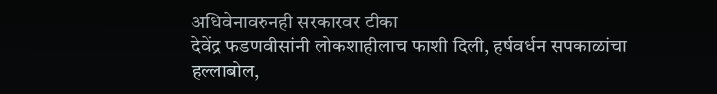अधिवेनावरुनही सरकारवर टीका
देवेंद्र फडणवीसांनी लोकशाहीलाच फाशी दिली, हर्षवर्धन सपकाळांचा हल्लाबोल,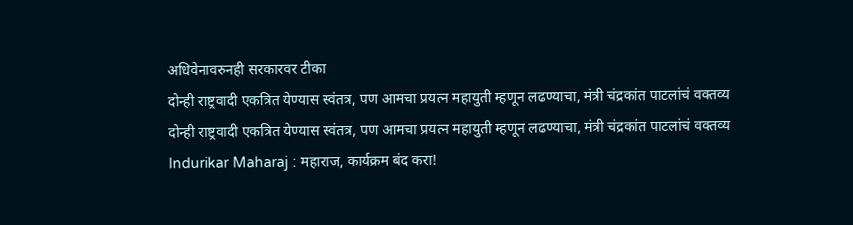अधिवेनावरुनही सरकारवर टीका
दोन्ही राष्ट्रवादी एकत्रित येण्यास स्वंतत्र, पण आमचा प्रयत्न महायुती म्हणून लढण्याचा, मंत्री चंद्रकांत पाटलांचं वक्तव्य
दोन्ही राष्ट्रवादी एकत्रित येण्यास स्वंतत्र, पण आमचा प्रयत्न महायुती म्हणून लढण्याचा, मंत्री चंद्रकांत पाटलांचं वक्तव्य
Indurikar Maharaj : महाराज, कार्यक्रम बंद करा!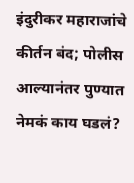इंदुरीकर महाराजांचे कीर्तन बंद; पोलीस आल्यानंतर पुण्यात नेमकं काय घडलं?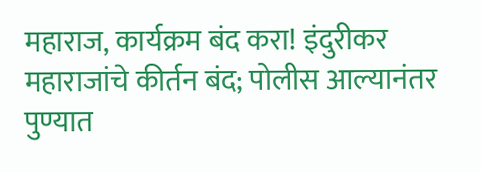महाराज, कार्यक्रम बंद करा! इंदुरीकर महाराजांचे कीर्तन बंद; पोलीस आल्यानंतर पुण्यात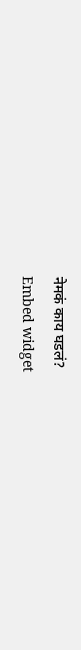नेमकं काय घडलं?
Embed widget